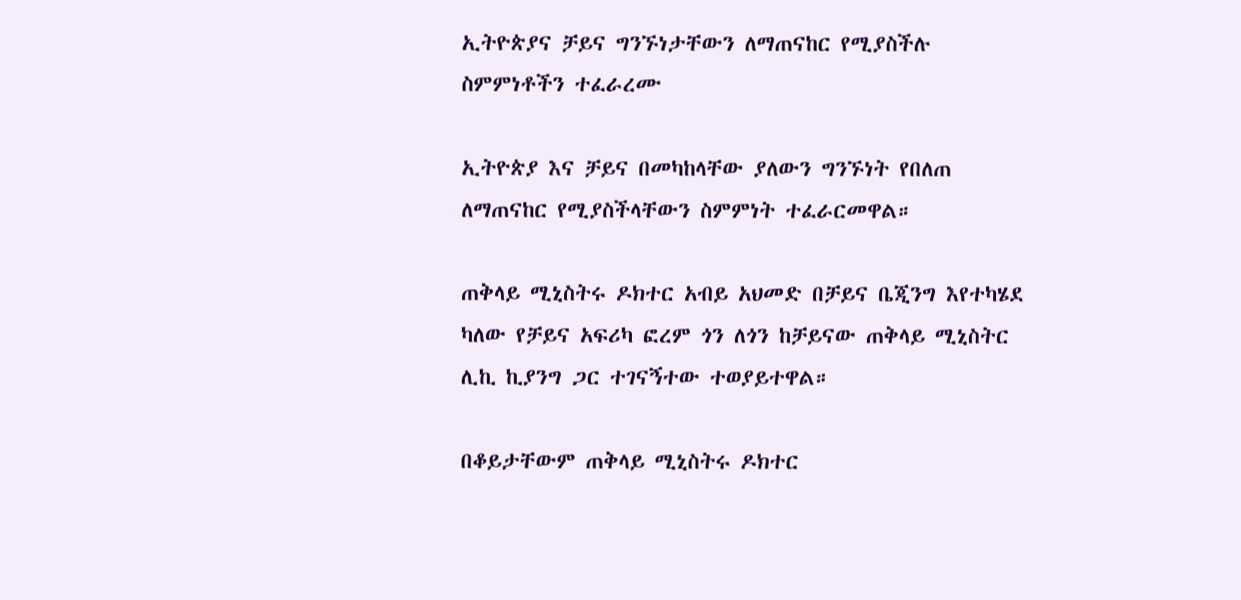ኢትዮጵያና ቻይና ግንኙነታቸውን ለማጠናከር የሚያስችሉ ስምምነቶችን ተፈራረሙ

ኢትዮጵያ እና ቻይና በመካከላቸው ያለውን ግንኙነት የበለጠ ለማጠናከር የሚያስችላቸውን ስምምነት ተፈራርመዋል።

ጠቅላይ ሚኒስትሩ ዶክተር አብይ አህመድ በቻይና ቤጂንግ እየተካሄደ ካለው የቻይና አፍሪካ ፎረም ጎን ለጎን ከቻይናው ጠቅላይ ሚኒስትር ሊኪ ኪያንግ ጋር ተገናኝተው ተወያይተዋል።

በቆይታቸውም ጠቅላይ ሚኒስትሩ ዶክተር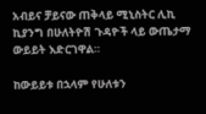አብይና ቻይናው ጠቅላይ ሚኒስትር ሊኪ ኪያንግ በሁለትዮሽ ጉዳዮች ላይ ውጤታማ ውይይት እድርገዋል።

ከውይይቱ በኋላም የሁለቱን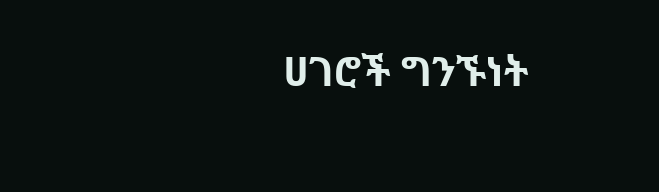ሀገሮች ግንኙነት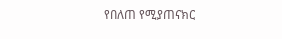የበለጠ የሚያጠናክር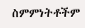ስምምነትቶችም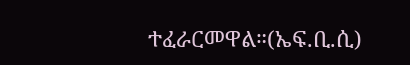ተፈራርመዋል።(ኤፍ.ቢ.ሲ)